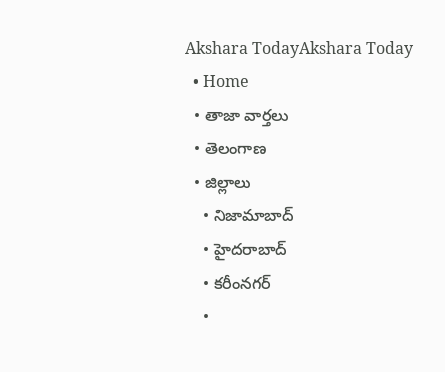Akshara TodayAkshara Today
  • Home
  • తాజా వార్తలు
  • తెలంగాణ
  • జిల్లాలు
    • నిజామాబాద్
    • హైదరాబాద్
    • కరీంనగర్
    •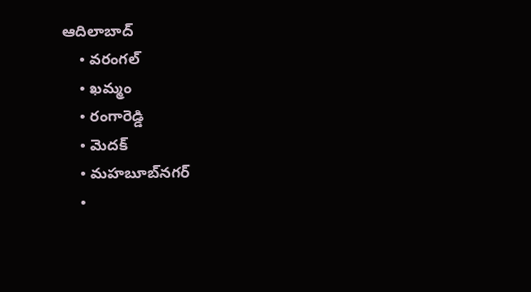ఆదిలాబాద్
    • వరంగల్
    • ఖమ్మం
    • రంగారెడ్డి
    • మెదక్
    • మహబూబ్‌నగర్
    •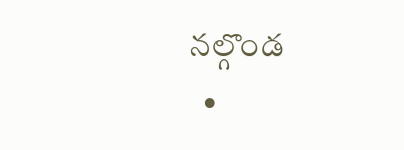నల్గొండ
  •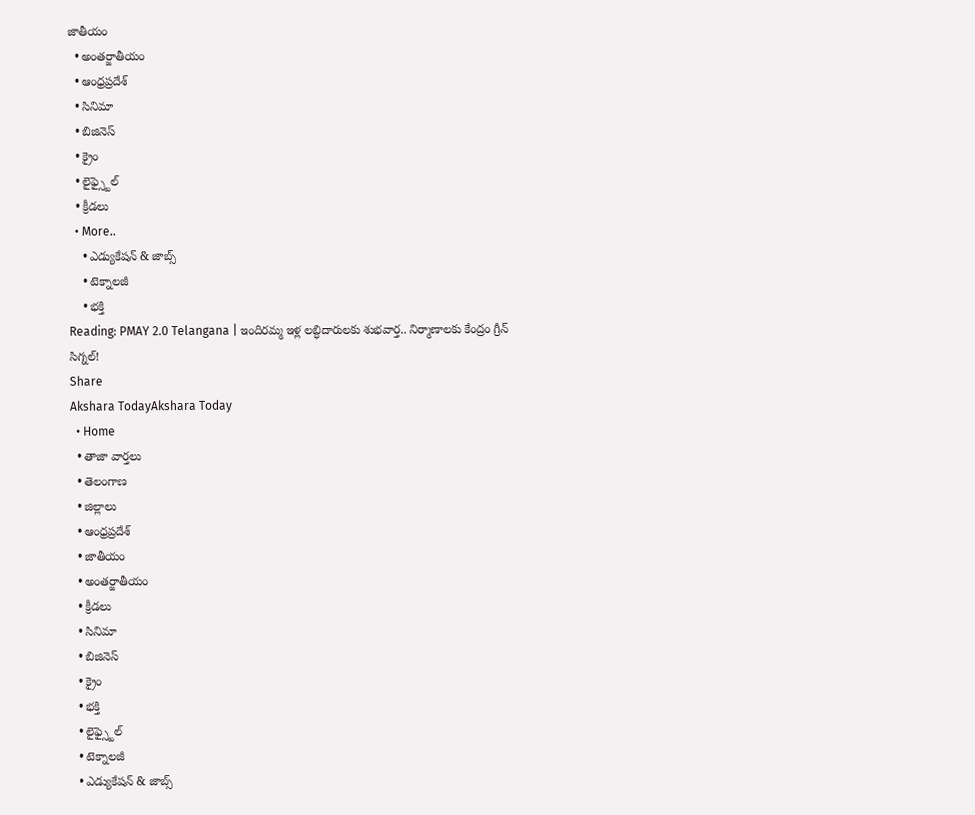జాతీయం
  • అంతర్జాతీయం
  • ఆంధ్రప్రదేశ్
  • సినిమా
  • బిజినెస్
  • క్రైం
  • లైఫ్స్టైల్
  • క్రీడలు
  • More..
    • ఎడ్యుకేషన్ & జాబ్స్
    • టెక్నాలజీ
    • భక్తి
Reading: PMAY 2.0 Telangana | ఇందిరమ్మ ఇళ్ల లబ్ధిదారులకు శుభవార్త.. నిర్మాణాలకు కేంద్రం గ్రీన్ సిగ్నల్!
Share
Akshara TodayAkshara Today
  • Home
  • తాజా వార్తలు
  • తెలంగాణ
  • జిల్లాలు
  • ఆంధ్రప్రదేశ్
  • జాతీయం
  • అంతర్జాతీయం
  • క్రీడలు
  • సినిమా
  • బిజినెస్
  • క్రైం
  • భక్తి
  • లైఫ్స్టైల్
  • టెక్నాలజీ
  • ఎడ్యుకేషన్ & జాబ్స్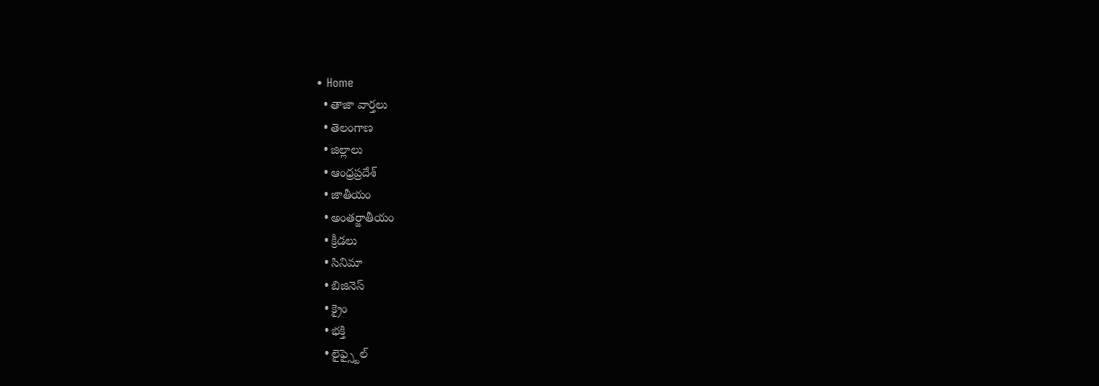• Home
  • తాజా వార్తలు
  • తెలంగాణ
  • జిల్లాలు
  • ఆంధ్రప్రదేశ్
  • జాతీయం
  • అంతర్జాతీయం
  • క్రీడలు
  • సినిమా
  • బిజినెస్
  • క్రైం
  • భక్తి
  • లైఫ్స్టైల్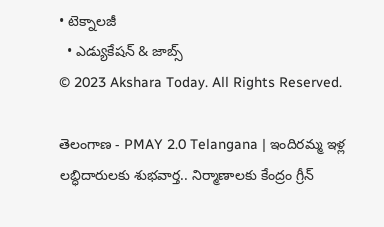• టెక్నాలజీ
  • ఎడ్యుకేషన్ & జాబ్స్
© 2023 Akshara Today. All Rights Reserved.

తెలంగాణ - PMAY 2.0 Telangana | ఇందిరమ్మ ఇళ్ల లబ్ధిదారులకు శుభవార్త.. నిర్మాణాలకు కేంద్రం గ్రీన్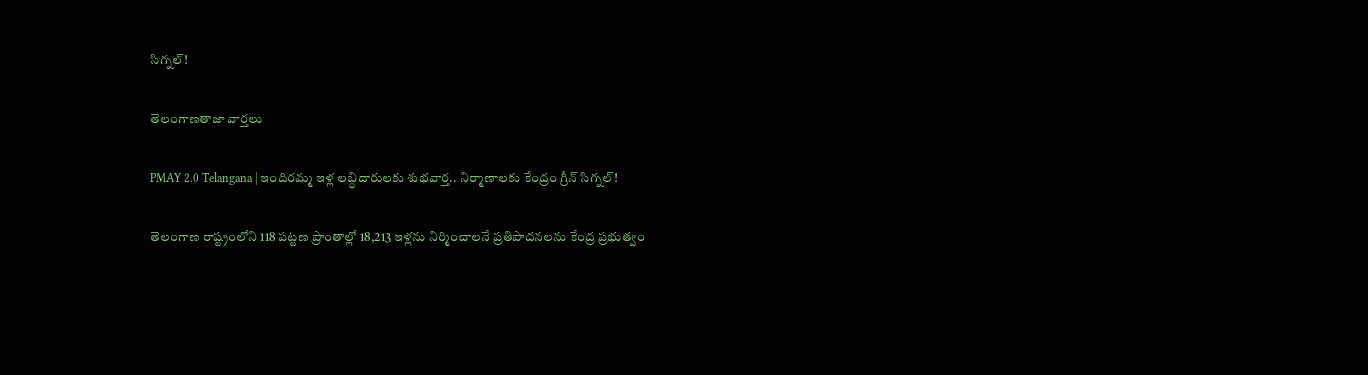సిగ్నల్!

తెలంగాణతాజా వార్తలు

PMAY 2.0 Telangana | ఇందిరమ్మ ఇళ్ల లబ్ధిదారులకు శుభవార్త.. నిర్మాణాలకు కేంద్రం గ్రీన్ సిగ్నల్!

తెలంగాణ రాష్ట్రంలోని 118 పట్టణ ప్రాంతాల్లో 18,213 ఇళ్లను నిర్మించాలనే ప్రతిపాదనలను కేంద్ర ప్రభుత్వం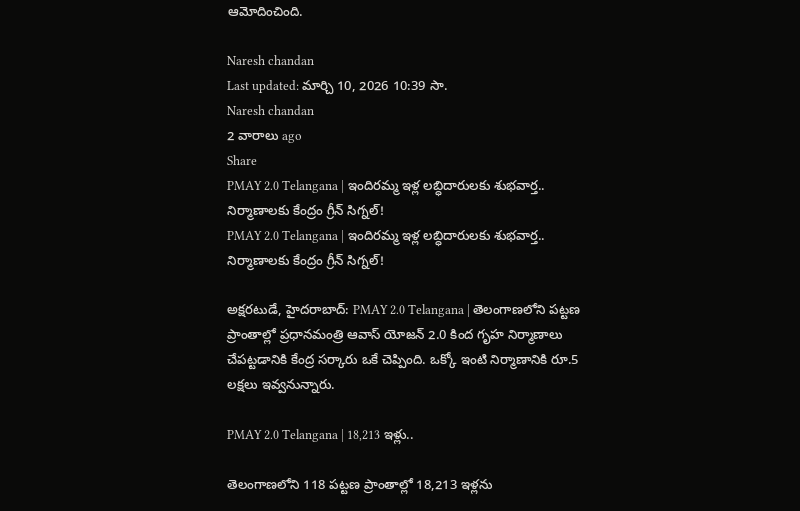ఆమోదించింది.

Naresh chandan
Last updated: మార్చి 10, 2026 10:39 సా.
Naresh chandan
2 వారాలు ago
Share
PMAY 2.0 Telangana | ఇందిరమ్మ ఇళ్ల లబ్ధిదారులకు శుభవార్త.. నిర్మాణాలకు కేంద్రం గ్రీన్ సిగ్నల్!
PMAY 2.0 Telangana | ఇందిరమ్మ ఇళ్ల లబ్ధిదారులకు శుభవార్త.. నిర్మాణాలకు కేంద్రం గ్రీన్ సిగ్నల్!

అక్షరటుడే, హైదరాబాద్: PMAY 2.0 Telangana | తెలంగాణలోని పట్టణ ప్రాంతాల్లో ప్రధానమంత్రి ఆవాస్ యోజన్ 2.0 కింద గృహ నిర్మాణాలు చేపట్టడానికి కేంద్ర సర్కారు ఒకే చెప్పింది. ఒక్కో ఇంటి నిర్మాణానికి రూ.5 లక్షలు ఇవ్వనున్నారు.

PMAY 2.0 Telangana | 18,213 ఇళ్లు..

తెలంగాణలోని 118 పట్టణ ప్రాంతాల్లో 18,213 ఇళ్లను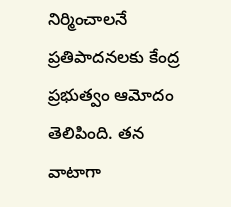నిర్మించాలనే ప్రతిపాదనలకు కేంద్ర ప్రభుత్వం ఆమోదం తెలిపింది. తన వాటాగా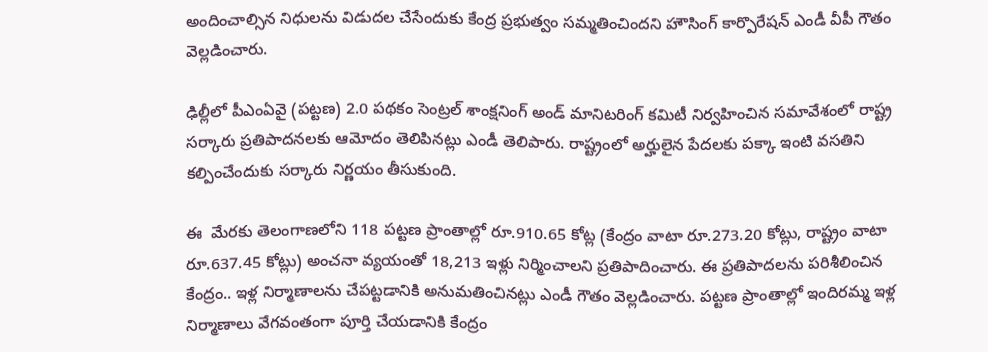అందించాల్సిన నిధులను విడుదల చేసేందుకు కేంద్ర ప్రభుత్వం సమ్మతించిందని హౌసింగ్ కార్పొరేషన్ ఎండీ వీపీ గౌతం వెల్లడించారు.

ఢిల్లీలో పీఎంఏవై (పట్టణ) 2.0 పథకం సెంట్రల్ శాంక్షనింగ్ అండ్ మానిటరింగ్ కమిటీ నిర్వహించిన సమావేశంలో రాష్ట్ర సర్కారు ప్రతిపాదనలకు ఆమోదం తెలిపినట్లు ఎండీ తెలిపారు. రాష్ట్రంలో అర్హులైన పేదలకు పక్కా ఇంటి వసతిని కల్పించేందుకు సర్కారు నిర్ణయం తీసుకుంది.

ఈ  మేరకు తెలంగాణలోని 118 పట్టణ ప్రాంతాల్లో రూ.910.65 కోట్ల (కేంద్రం వాటా రూ.273.20 కోట్లు, రాష్ట్రం వాటా రూ.637.45 కోట్లు) అంచనా వ్యయంతో 18,213 ఇళ్లు నిర్మించాలని ప్రతిపాదించారు. ఈ ప్రతిపాదలను పరిశీలించిన కేంద్రం.. ఇళ్ల నిర్మాణాలను చేపట్టడానికి అనుమతించినట్లు ఎండీ గౌతం వెల్లడించారు. పట్టణ ప్రాంతాల్లో ఇందిరమ్మ ఇళ్ల నిర్మాణాలు వేగవంతంగా పూర్తి చేయడానికి కేంద్రం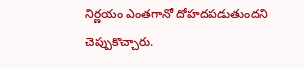నిర్ణయం ఎంతగానో దోహదపడుతుందని చెప్పుకొచ్చారు.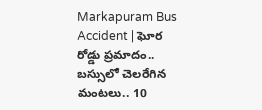Markapuram Bus Accident | ఘోర రోడ్డు ప్ర‌మాదం.. బస్సులో చెలరేగిన మంటలు.. 10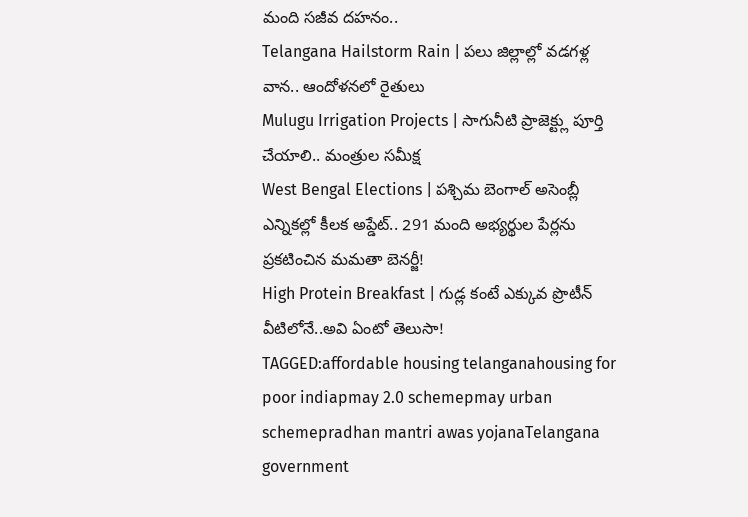మంది సజీవ దహనం..
Telangana Hailstorm Rain | పలు జిల్లాల్లో వడగళ్ల వాన.. ఆందోళనలో రైతులు
Mulugu Irrigation Projects | సాగునీటి ప్రాజెక్ట్లు పూర్తి చేయాలి.. మంత్రుల సమీక్ష
West Bengal Elections | పశ్చిమ బెంగాల్‌ అసెంబ్లీ ఎన్నికల్లో కీలక అప్డేట్.. 291 మంది అభ్యర్థుల పేర్లను ప్రకటించిన మమతా బెనర్జీ!
High Protein Breakfast | గుడ్ల కంటే ఎక్కువ ప్రొటీన్ వీటిలోనే..అవి ఏంటో తెలుసా!
TAGGED:affordable housing telanganahousing for poor indiapmay 2.0 schemepmay urban schemepradhan mantri awas yojanaTelangana government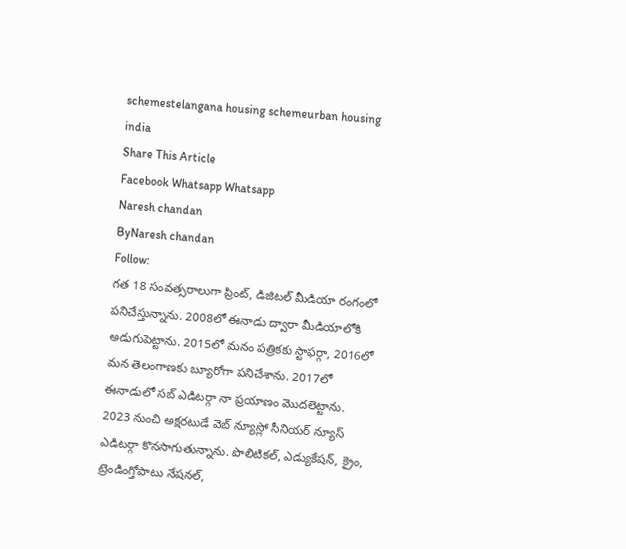schemestelangana housing schemeurban housing india
Share This Article
Facebook Whatsapp Whatsapp
Naresh chandan
ByNaresh chandan
Follow:
గత 18 సంవత్సరాలుగా ప్రింట్, డిజిటల్ మీడియా రంగంలో పనిచేస్తున్నాను. 2008లో ఈనాడు ద్వారా మీడియాలోకి అడుగుపెట్టాను. 2015లో మనం పత్రికకు స్టాఫర్గా, 2016లో మన తెలంగాణకు బ్యూరోగా పనిచేశాను. 2017లో ఈనాడులో సబ్ ఎడిటర్గా నా ప్రయాణం మొదలెట్టాను. 2023 నుంచి అక్షరటుడే వెబ్ న్యూస్లో సీనియర్ న్యూస్ ఎడిటర్గా కొనసాగుతున్నాను. పొలిటికల్, ఎడ్యుకేషన్, క్రైం, ట్రెండింగ్తోపాటు నేషనల్,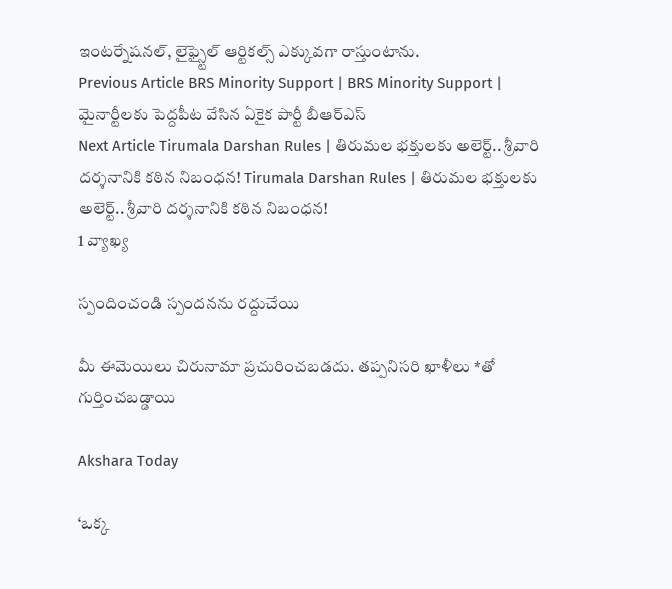ఇంటర్నేషనల్, లైఫ్స్టైల్ ఆర్టికల్స్ ఎక్కువగా రాస్తుంటాను.
Previous Article BRS Minority Support | BRS Minority Support | మైనార్టీలకు పెద్దపీట వేసిన ఏకైక పార్టీ బీఆర్ఎస్
Next Article Tirumala Darshan Rules | తిరుమల భక్తులకు అలెర్ట్.. శ్రీవారి దర్శనానికి కఠిన నిబంధన! Tirumala Darshan Rules | తిరుమల భక్తులకు అలెర్ట్.. శ్రీవారి దర్శనానికి కఠిన నిబంధన!
1 వ్యాఖ్య

స్పందించండి స్పందనను రద్దుచేయి

మీ ఈమెయిలు చిరునామా ప్రచురించబడదు. తప్పనిసరి ఖాళీలు *తో గుర్తించబడ్డాయి

Akshara Today

‘ఒక్క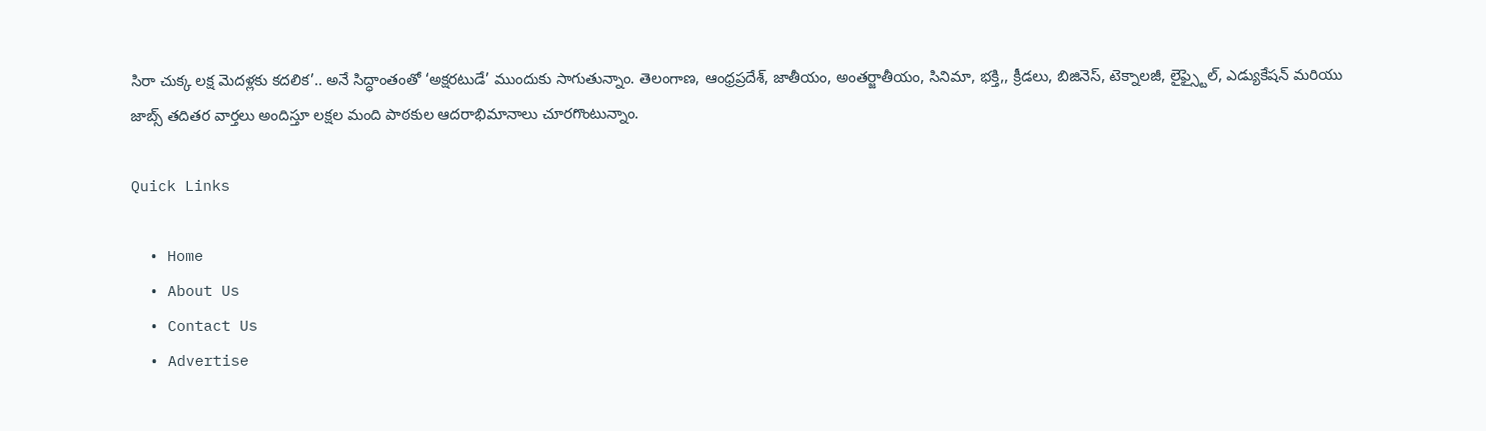సిరా చుక్క లక్ష మెదళ్లకు కదలిక’.. అనే సిద్ధాంతంతో ‘అక్షరటుడే’ ముందుకు సాగుతున్నాం. తెలంగాణ, ఆంధ్రప్రదేశ్, జాతీయం, అంతర్జాతీయం, సినిమా, భక్తి,, క్రీడలు, బిజినెస్, టెక్నాలజీ, లైఫ్స్టైల్, ఎడ్యుకేషన్ మరియు జాబ్స్ తదితర వార్తలు అందిస్తూ లక్షల మంది పాఠకుల ఆదరాభిమానాలు చూరగొంటున్నాం.

Quick Links

  • Home
  • About Us
  • Contact Us
  • Advertise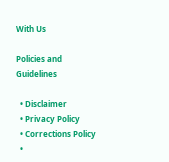With Us

Policies and Guidelines

  • Disclaimer
  • Privacy Policy
  • Corrections Policy
  •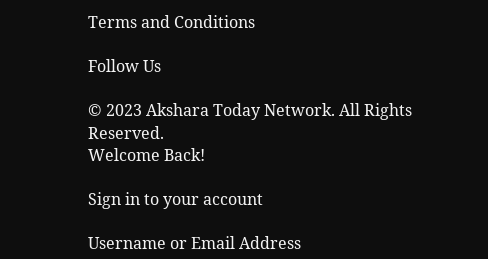Terms and Conditions

Follow Us

© 2023 Akshara Today Network. All Rights Reserved.
Welcome Back!

Sign in to your account

Username or Email Address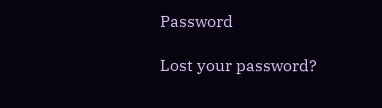Password

Lost your password?